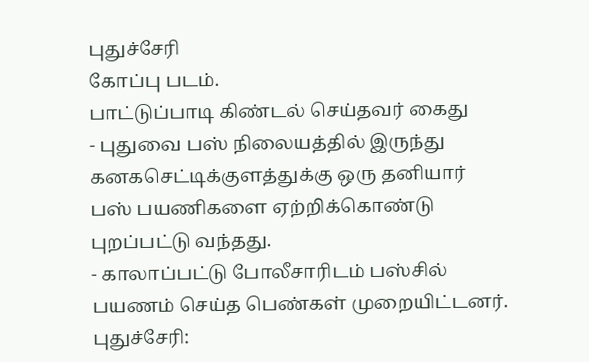புதுச்சேரி
கோப்பு படம்.
பாட்டுப்பாடி கிண்டல் செய்தவர் கைது
- புதுவை பஸ் நிலையத்தில் இருந்து கனகசெட்டிக்குளத்துக்கு ஒரு தனியார் பஸ் பயணிகளை ஏற்றிக்கொண்டு புறப்பட்டு வந்தது.
- காலாப்பட்டு போலீசாரிடம் பஸ்சில் பயணம் செய்த பெண்கள் முறையிட்டனர்.
புதுச்சேரி: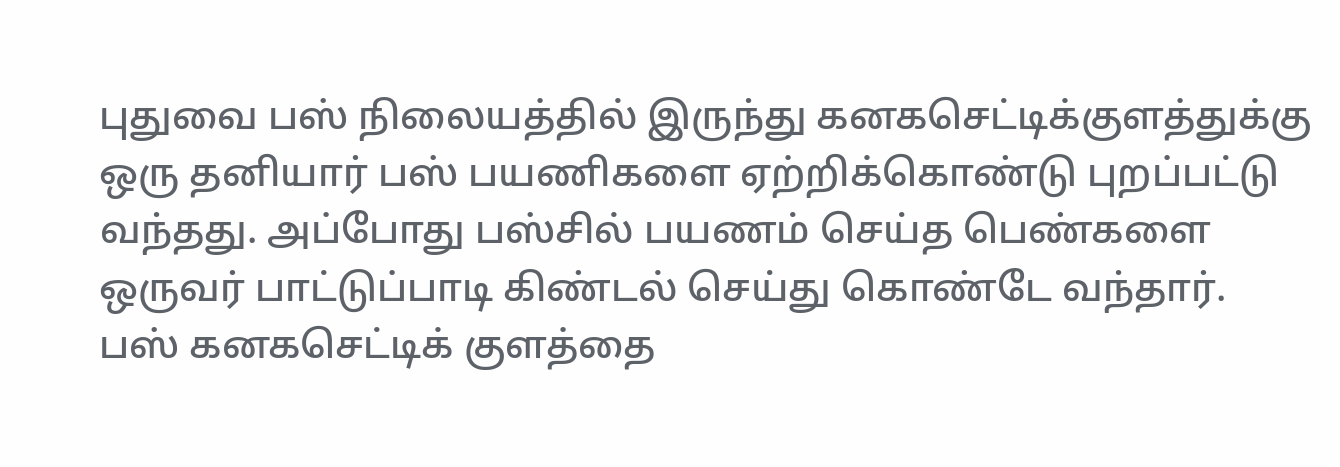புதுவை பஸ் நிலையத்தில் இருந்து கனகசெட்டிக்குளத்துக்கு ஒரு தனியார் பஸ் பயணிகளை ஏற்றிக்கொண்டு புறப்பட்டு வந்தது. அப்போது பஸ்சில் பயணம் செய்த பெண்களை ஒருவர் பாட்டுப்பாடி கிண்டல் செய்து கொண்டே வந்தார்.
பஸ் கனகசெட்டிக் குளத்தை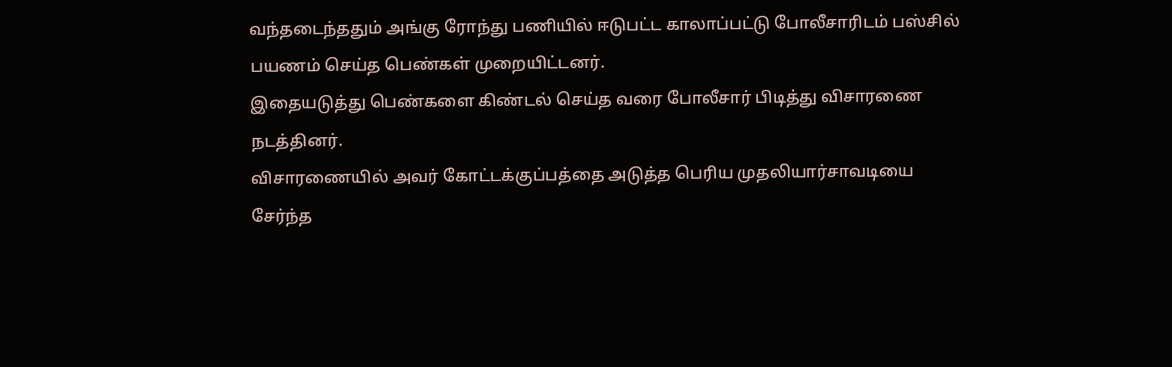வந்தடைந்ததும் அங்கு ரோந்து பணியில் ஈடுபட்ட காலாப்பட்டு போலீசாரிடம் பஸ்சில் பயணம் செய்த பெண்கள் முறையிட்டனர்.
இதையடுத்து பெண்களை கிண்டல் செய்த வரை போலீசார் பிடித்து விசாரணை நடத்தினர்.
விசாரணையில் அவர் கோட்டக்குப்பத்தை அடுத்த பெரிய முதலியார்சாவடியை சேர்ந்த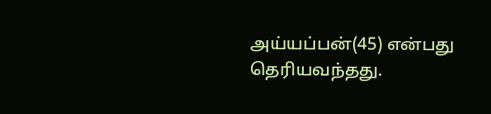அய்யப்பன்(45) என்பது தெரியவந்தது.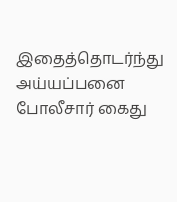இதைத்தொடர்ந்து அய்யப்பனை போலீசார் கைது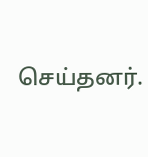செய்தனர்.